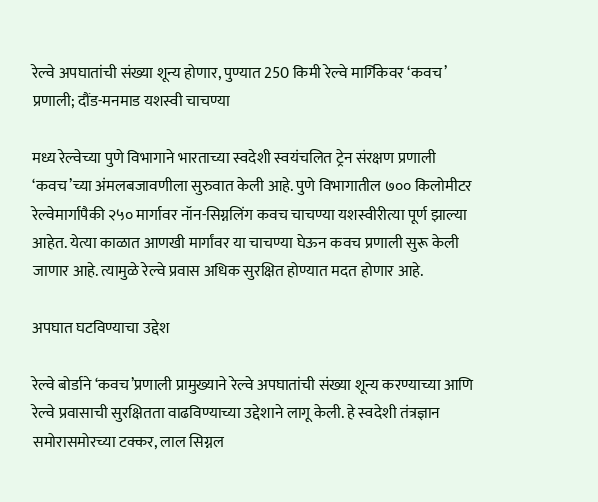रेल्वे अपघातांची संख्या शून्य होणार, पुण्यात 250 किमी रेल्वे मार्गिकेवर ‘कवच’ प्रणाली; दौंड-मनमाड यशस्वी चाचण्या

मध्य रेल्वेच्या पुणे विभागाने भारताच्या स्वदेशी स्वयंचलित ट्रेन संरक्षण प्रणाली ‘कवच’च्या अंमलबजावणीला सुरुवात केली आहे. पुणे विभागातील ७०० किलोमीटर रेल्वेमार्गापैकी २५० मार्गावर नॉन-सिग्नलिंग कवच चाचण्या यशस्वीरीत्या पूर्ण झाल्या आहेत. येत्या काळात आणखी मार्गांवर या चाचण्या घेऊन कवच प्रणाली सुरू केली जाणार आहे. त्यामुळे रेल्वे प्रवास अधिक सुरक्षित होण्यात मदत होणार आहे.

अपघात घटविण्याचा उद्देश

रेल्वे बोर्डाने ‘कवच’प्रणाली प्रामुख्याने रेल्वे अपघातांची संख्या शून्य करण्याच्या आणि रेल्वे प्रवासाची सुरक्षितता वाढविण्याच्या उद्देशाने लागू केली. हे स्वदेशी तंत्रज्ञान समोरासमोरच्या टक्कर, लाल सिग्नल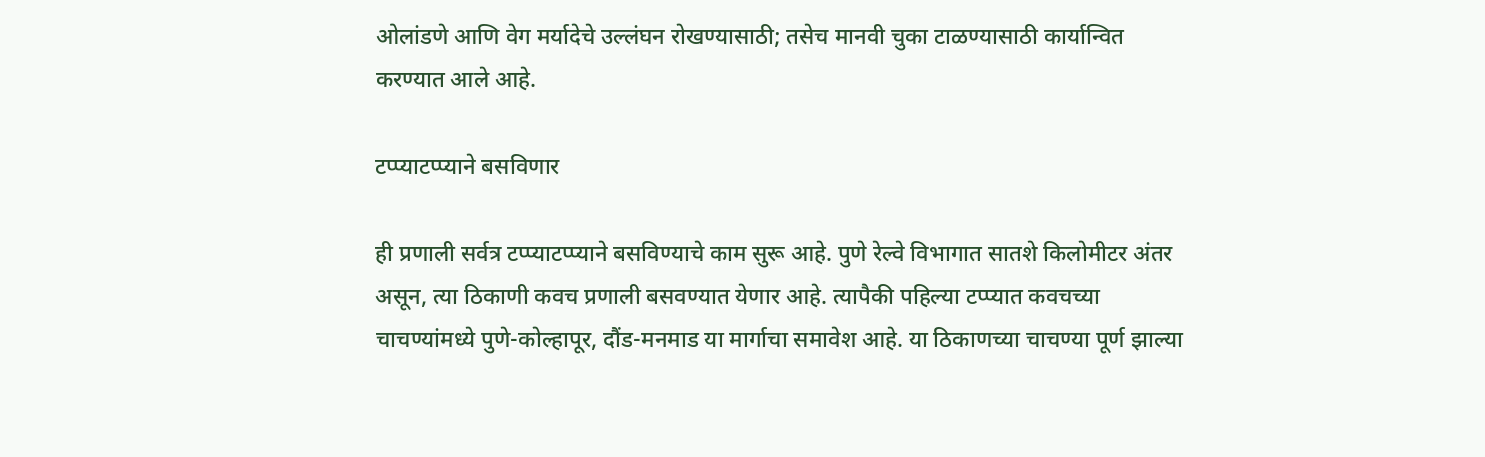ओलांडणे आणि वेग मर्यादेचे उल्लंघन रोखण्यासाठी; तसेच मानवी चुका टाळण्यासाठी कार्यान्वित करण्यात आले आहे.

टप्प्याटप्प्याने बसविणार

ही प्रणाली सर्वत्र टप्प्याटप्प्याने बसविण्याचे काम सुरू आहे. पुणे रेल्वे विभागात सातशे किलोमीटर अंतर असून, त्या ठिकाणी कवच प्रणाली बसवण्यात येणार आहे. त्यापैकी पहिल्या टप्प्यात कवचच्या चाचण्यांमध्ये पुणे-कोल्हापूर, दौंड-मनमाड या मार्गाचा समावेश आहे. या ठिकाणच्या चाचण्या पूर्ण झाल्या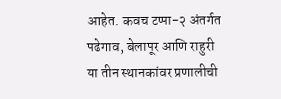आहेत. कवच टप्पा-२ अंतर्गत पढेगाव, बेलापूर आणि राहुरी या तीन स्थानकांवर प्रणालीची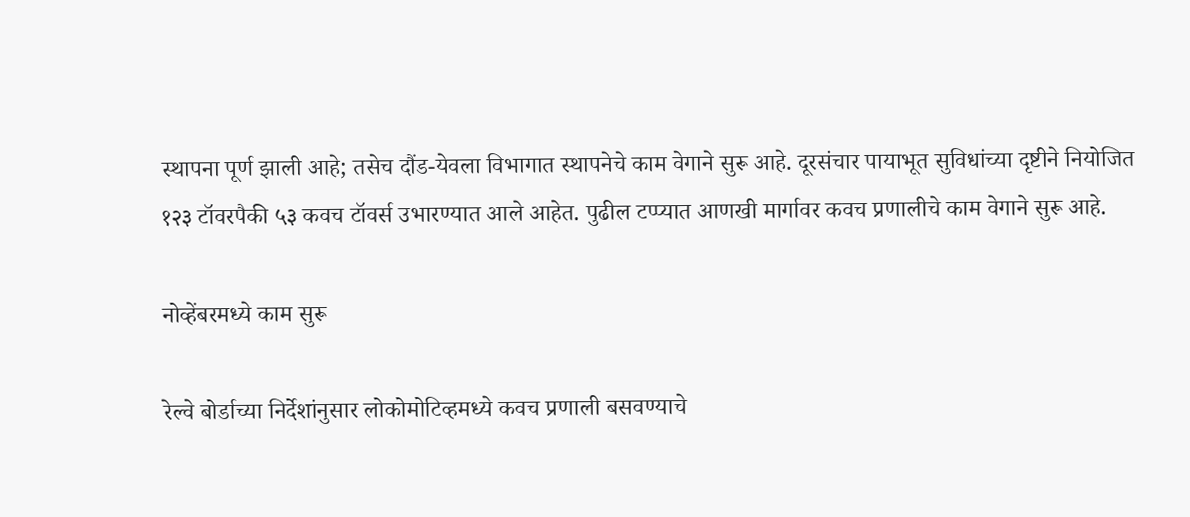स्थापना पूर्ण झाली आहे; तसेच दौंड-येवला विभागात स्थापनेचे काम वेगाने सुरू आहे. दूरसंचार पायाभूत सुविधांच्या दृष्टीने नियोजित १२३ टॉवरपैकी ५३ कवच टॉवर्स उभारण्यात आले आहेत. पुढील टप्प्यात आणखी मार्गावर कवच प्रणालीचे काम वेगाने सुरू आहे.

नोव्हेंबरमध्ये काम सुरू

रेल्वे बोर्डाच्या निर्देशांनुसार लोकोमोटिव्हमध्ये कवच प्रणाली बसवण्याचे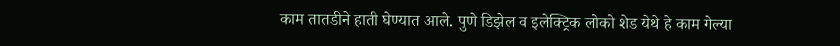काम तातडीने हाती घेण्यात आले. पुणे डिझेल व इलेक्ट्रिक लोको शेड येथे हे काम गेल्या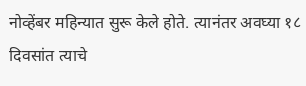नोव्हेंबर महिन्यात सुरू केले होते. त्यानंतर अवघ्या १८ दिवसांत त्याचे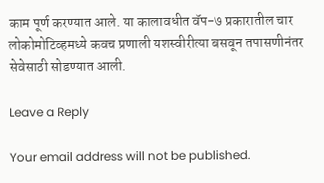काम पूर्ण करण्यात आले. या कालावधीत वॅप-७ प्रकारातील चार लोकोमोटिव्हमध्ये कवच प्रणाली यशस्वीरीत्या बसवून तपासणीनंतर सेवेसाठी सोडण्यात आली.

Leave a Reply

Your email address will not be published.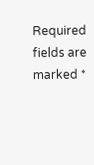Required fields are marked *